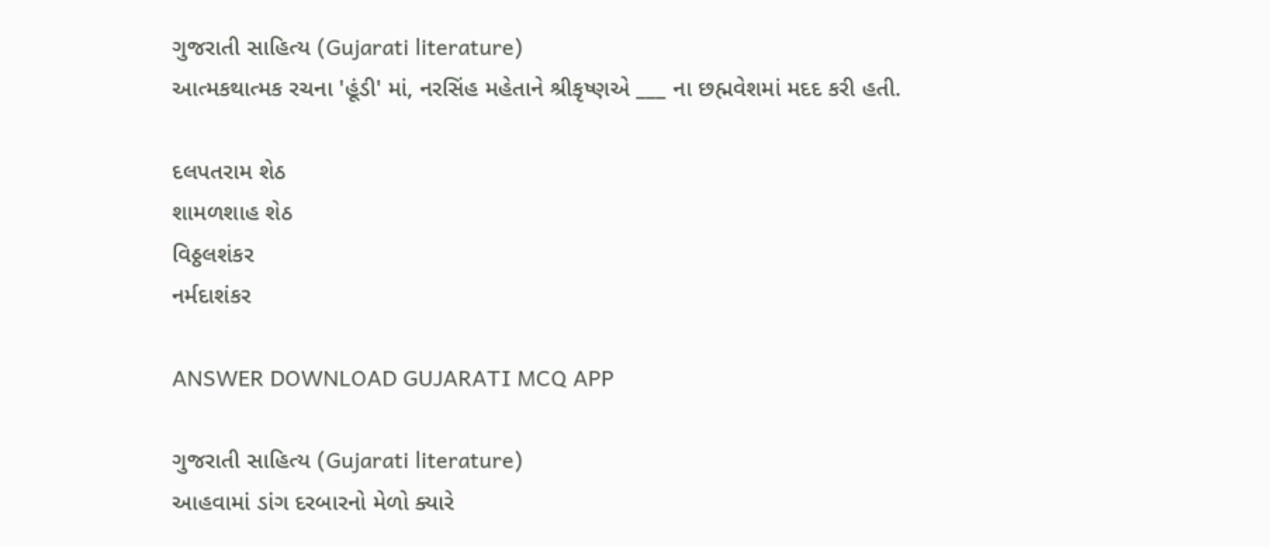ગુજરાતી સાહિત્ય (Gujarati literature)
આત્મકથાત્મક રચના 'હૂંડી' માં, નરસિંહ મહેતાને શ્રીકૃષ્ણએ ___ ના છહ્મવેશમાં મદદ કરી હતી.

દલપતરામ શેઠ
શામળશાહ શેઠ
વિઠ્ઠલશંકર
નર્મદાશંકર

ANSWER DOWNLOAD GUJARATI MCQ APP

ગુજરાતી સાહિત્ય (Gujarati literature)
આહવામાં ડાંગ દરબારનો મેળો ક્યારે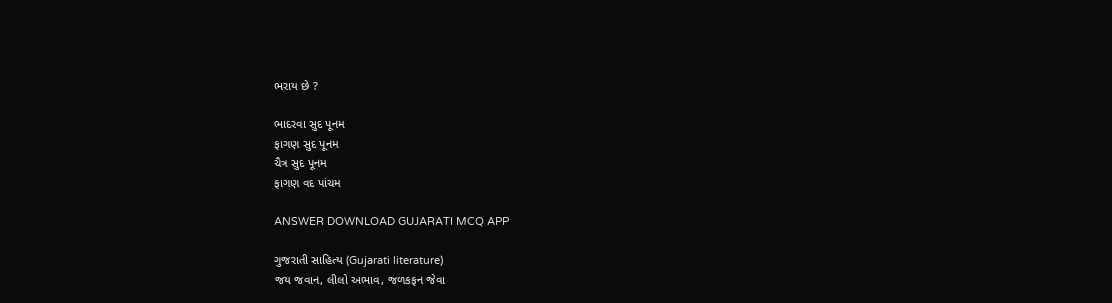ભરાય છે ?

ભાદરવા સુદ પૂનમ
ફાગણ સુદ પૂનમ
ચૈત્ર સુદ પૂનમ
ફાગણ વદ પાંચમ

ANSWER DOWNLOAD GUJARATI MCQ APP

ગુજરાતી સાહિત્ય (Gujarati literature)
જય જવાન, લીલો અભાવ, જળકફન જેવા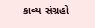કાવ્ય સંગ્રહો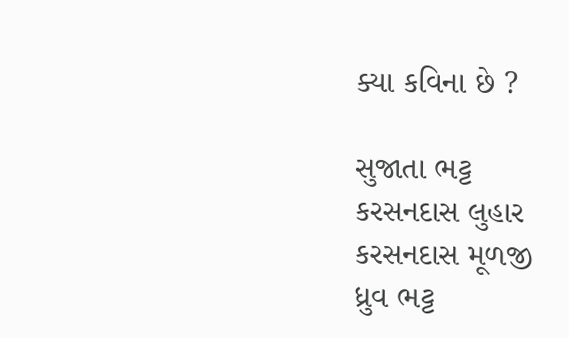ક્યા કવિના છે ?

સુજાતા ભટ્ટ
કરસનદાસ લુહાર
કરસનદાસ મૂળજી
ધ્રુવ ભટ્ટ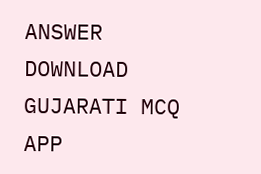ANSWER DOWNLOAD GUJARATI MCQ APP